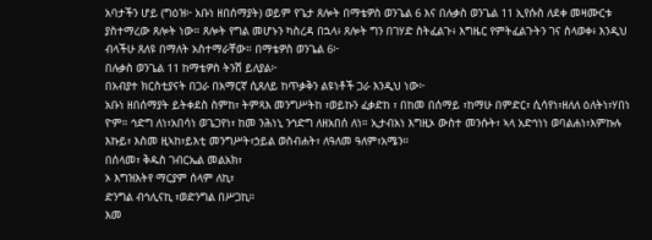አባታችን ሆይ (ግዕዝ፦ አቡነ ዘበሰማያት) ወይም የጌታ ጸሎት በማቴዎስ ወንጌል 6 እና በሉቃስ ወንጌል 11 ኢየሱስ ለደቀ መዛሙርቱ ያስተማረው ጸሎት ነው። ጸሎት የግል መሆኑን ካስረዳ በኋላ፥ ጸሎት ግን በገሃድ ስትፈልጉ፥ እግዜር የምትፈልጉትን ገና ስላወቀ፥ እንዲህ ብላችሁ ጸለዩ በማለት አስተማራቸው። በማቴዎስ ወንጌል 6፦
በሉቃስ ወንጌል 11 ከማቴዎስ ትንሽ ይለያል፦
በአብያተ ክርስቲያናት በጋራ በአማርኛ ሲጸለይ ከጥቃቅን ልዩነቶች ጋራ እንዲህ ነው፦
አቡነ ዘበሰማያት ይትቀደስ ስምከ፣ ትምጻእ መንግሥትከ ፣ወይኩን ፈቃድከ ፣ በከመ በሰማይ ፣ከማሁ በምድር፣ ሲሳየነ፣ዘለለ ዕለትነ፣ሃበነ ዮም። ኅድግ ለነ፣አበሳነ ወጌጋየነ፣ ከመ ንሕነኒ ንኅድግ ለዘአበሰ ለነ። ኢታብአነ እግዚኦ ውስተ መንሱት፣ ኣላ አድኅነነ ወባልሐነ፣እምኩሉ እኩይ፣ እስመ ዚኣከ፣ይእቲ መንግሥት፣ኃይል ወስብሐት፣ ለዓለመ ዓለም፣አሜን።
በሰላመ፣ ቅዱስ ገብርኤል መልአክ፣
ኦ እግዝእትየ ማርያም ሰላም ለኪ፣
ድንግል ብኅሊናኪ ፣ወድንግል በሥጋኪ።
እመ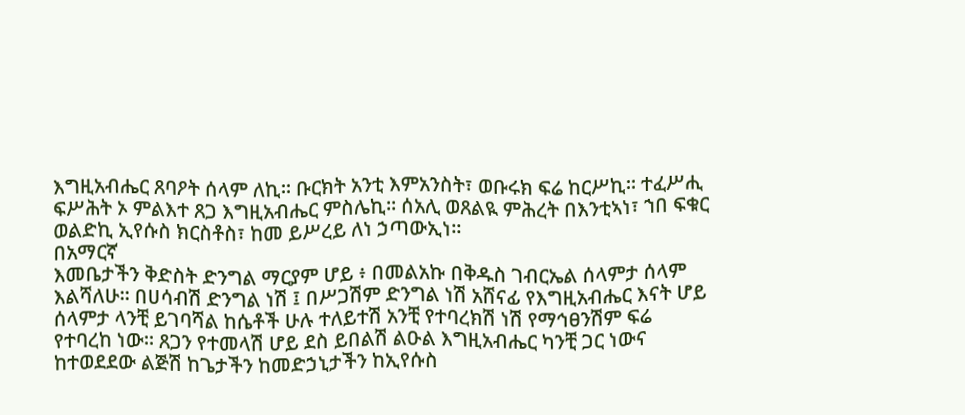እግዚአብሔር ጸባዖት ሰላም ለኪ። ቡርክት አንቲ እምአንስት፣ ወቡሩክ ፍሬ ከርሥኪ። ተፈሥሒ ፍሥሕት ኦ ምልእተ ጸጋ እግዚአብሔር ምስሌኪ። ሰአሊ ወጸልዪ ምሕረት በእንቲኣነ፣ ኀበ ፍቁር ወልድኪ ኢየሱስ ክርስቶስ፣ ከመ ይሥረይ ለነ ኃጣውኢነ።
በአማርኛ
እመቤታችን ቅድስት ድንግል ማርያም ሆይ ፥ በመልአኩ በቅዱስ ገብርኤል ሰላምታ ሰላም እልሻለሁ። በሀሳብሽ ድንግል ነሽ ፤ በሥጋሽም ድንግል ነሽ አሸናፊ የእግዚአብሔር እናት ሆይ ሰላምታ ላንቺ ይገባሻል ከሴቶች ሁሉ ተለይተሽ አንቺ የተባረክሽ ነሽ የማኅፀንሽም ፍሬ የተባረከ ነው። ጸጋን የተመላሽ ሆይ ደስ ይበልሽ ልዑል እግዚአብሔር ካንቺ ጋር ነውና ከተወደደው ልጅሽ ከጌታችን ከመድኃኒታችን ከኢየሱስ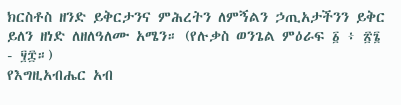ክርስቶስ ዘንድ ይቅርታንና ምሕረትን ለምኝልን ኃጢአታችንን ይቅር ይለን ዘነድ ለዘለዓለሙ አሜን። (የሉቃስ ወንጌል ምዕራፍ ፩ ፥ ፳፮ - ፶፰።)
የእግዚአብሔር አብ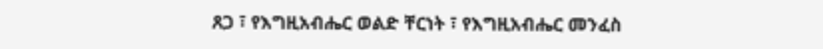ጸጋ ፣ የእግዚአብሔር ወልድ ቸርነት ፣ የእግዚአብሔር መንፈስ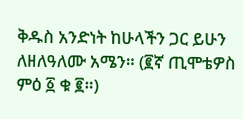ቅዱስ አንድነት ከሁላችን ጋር ይሁን ለዘለዓለሙ አሜን። (፪ኛ ጢሞቴዎስ ምዕ ፩ ቁ ፪።)